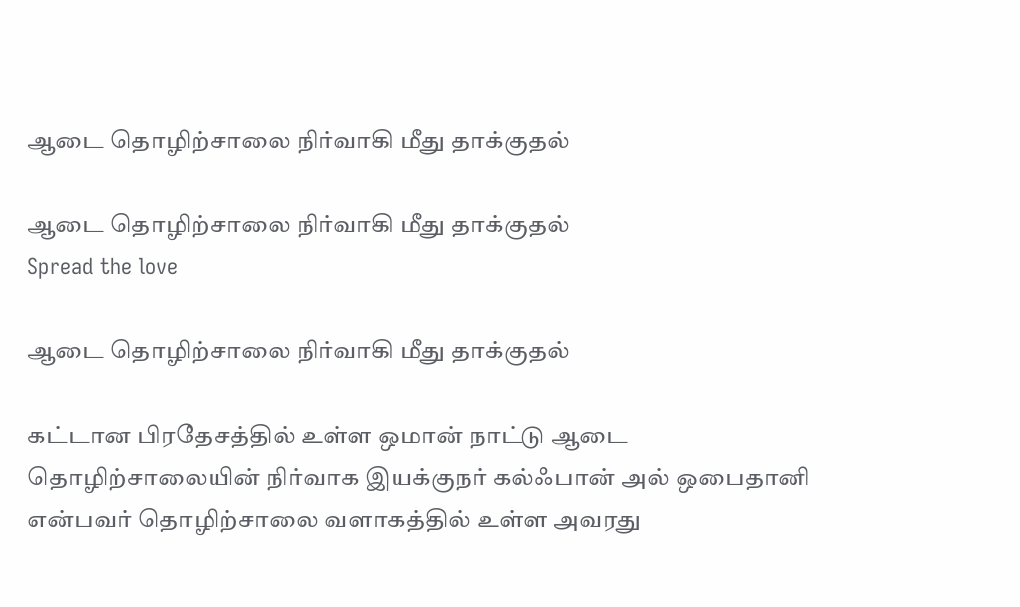ஆடை தொழிற்சாலை நிர்வாகி மீது தாக்குதல்

ஆடை தொழிற்சாலை நிர்வாகி மீது தாக்குதல்
Spread the love

ஆடை தொழிற்சாலை நிர்வாகி மீது தாக்குதல்

கட்டான பிரதேசத்தில் உள்ள ஒமான் நாட்டு ஆடை தொழிற்சாலையின் நிர்வாக இயக்குநர் கல்ஃபான் அல் ஒபைதானி என்பவர் தொழிற்சாலை வளாகத்தில் உள்ள அவரது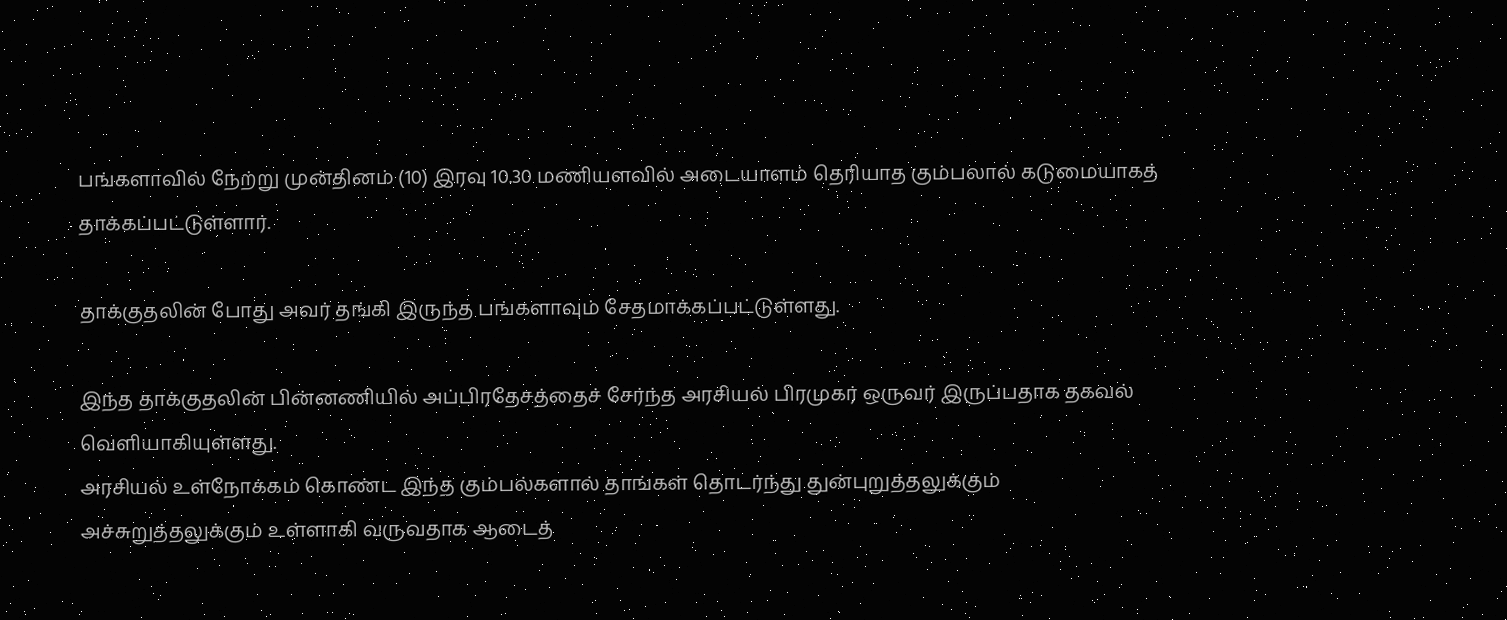பங்களாவில் நேற்று முன்தினம் (10) இரவு 10.30 மணியளவில் அடையாளம் தெரியாத கும்பலால் கடுமையாகத் தாக்கப்பட்டுள்ளார்.

தாக்குதலின் போது அவர் தங்கி இருந்த பங்களாவும் சேதமாக்கப்பட்டுள்ளது.

இந்த தாக்குதலின் பின்னணியில் அப்பிரதேசத்தைச் சேர்ந்த அரசியல் பிரமுகர் ஒருவர் இருப்பதாக தகவல் வெளியாகியுள்ளது.
அரசியல் உள்நோக்கம் கொண்ட இந்த கும்பல்களால் தாங்கள் தொடர்ந்து துன்புறுத்தலுக்கும் அச்சுறுத்தலுக்கும் உள்ளாகி வருவதாக ஆடைத்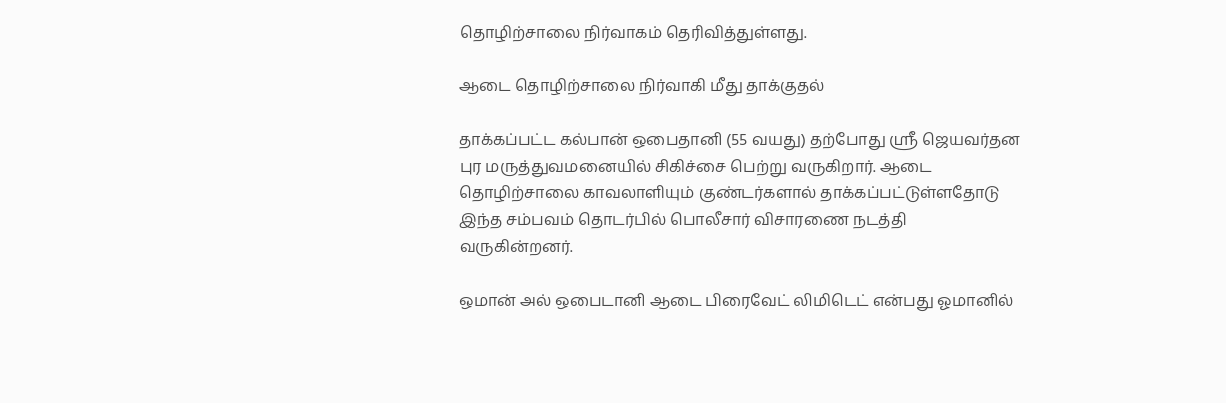தொழிற்சாலை நிர்வாகம் தெரிவித்துள்ளது.

ஆடை தொழிற்சாலை நிர்வாகி மீது தாக்குதல்

தாக்கப்பட்ட கல்பான் ஒபைதானி (55 வயது) தற்போது ஸ்ரீ ஜெயவர்தன புர மருத்துவமனையில் சிகிச்சை பெற்று வருகிறார். ஆடை தொழிற்சாலை காவலாளியும் குண்டர்களால் தாக்கப்பட்டுள்ளதோடு இந்த சம்பவம் தொடர்பில் பொலீசார் விசாரணை நடத்தி வருகின்றனர்.

ஒமான் அல் ஒபைடானி ஆடை பிரைவேட் லிமிடெட் என்பது ஓமானில்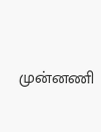முன்னணி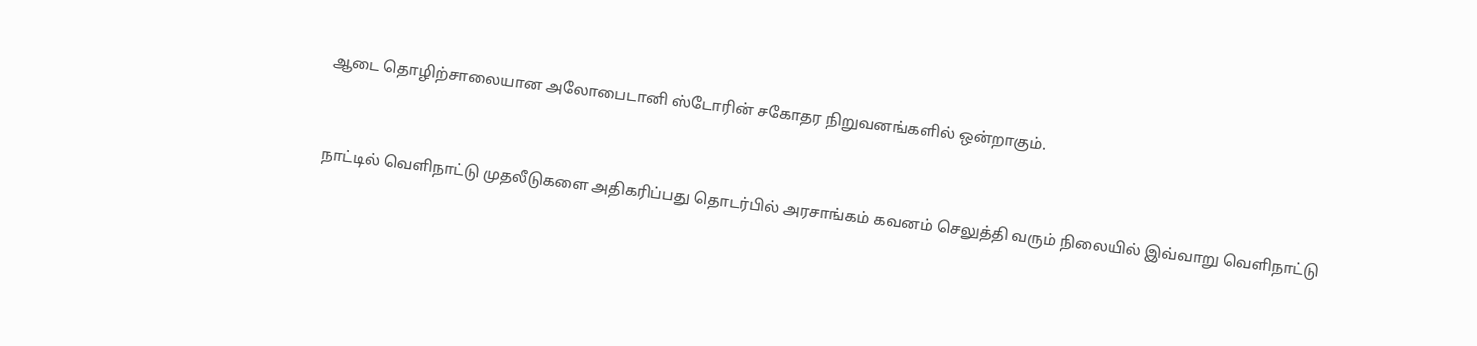ஆடை தொழிற்சாலையான அலோபைடானி ஸ்டோரின் சகோதர நிறுவனங்களில் ஒன்றாகும்.


நாட்டில் வெளிநாட்டு முதலீடுகளை அதிகரிப்பது தொடர்பில் அரசாங்கம் கவனம் செலுத்தி வரும் நிலையில் இவ்வாறு வெளிநாட்டு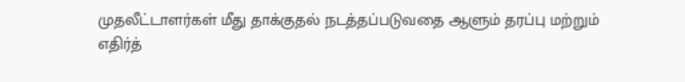முதலீட்டாளர்கள் மீது தாக்குதல் நடத்தப்படுவதை ஆளும் தரப்பு மற்றும் எதிர்த்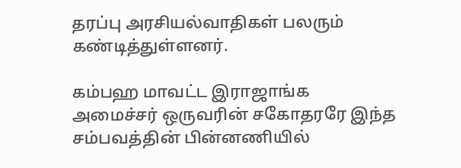தரப்பு அரசியல்வாதிகள் பலரும் கண்டித்துள்ளனர்.

கம்பஹ மாவட்ட இராஜாங்க அமைச்சர் ஒருவரின் சகோதரரே இந்த
சம்பவத்தின் பின்னணியில்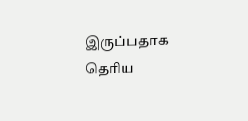இருப்பதாக தெரிய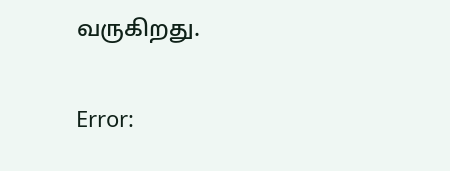வருகிறது.

Error: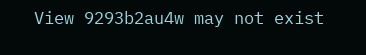View 9293b2au4w may not exist